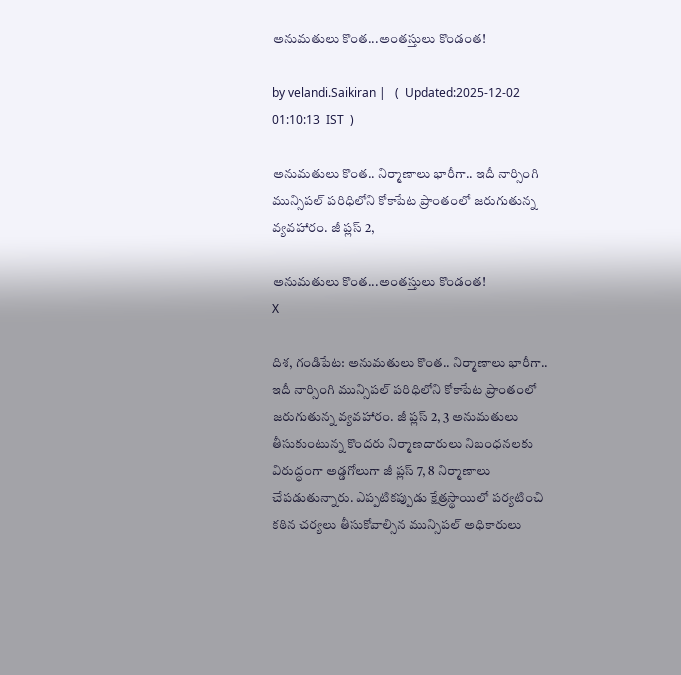అనుమతులు కొంత...అంతస్తులు కొండంత!

by velandi.Saikiran |   (  Updated:2025-12-02 01:10:13  IST  )

అనుమతులు కొంత.. నిర్మాణాలు భారీగా.. ఇదీ నార్సింగి మున్సిపల్ పరిధిలోని కోకాపేట ప్రాంతంలో జరుగుతున్న వ్యవహారం. జీ ప్లస్ 2,

అనుమతులు కొంత...అంతస్తులు కొండంత!
X

దిశ, గండిపేట: అనుమతులు కొంత.. నిర్మాణాలు భారీగా.. ఇదీ నార్సింగి మున్సిపల్ పరిధిలోని కోకాపేట ప్రాంతంలో జరుగుతున్న వ్యవహారం. జీ ప్లస్ 2, 3 అనుమతులు తీసుకుంటున్న కొందరు నిర్మాణదారులు నిబంధనలకు విరుద్ధంగా అడ్డగోలుగా జీ ప్లస్ 7, 8 నిర్మాణాలు చేపడుతున్నారు. ఎప్పటికప్పుడు క్షేత్రస్థాయిలో పర్యటించి కఠిన చర్యలు తీసుకోవాల్సిన మున్సిపల్ అధికారులు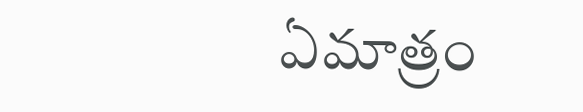ఏమాత్రం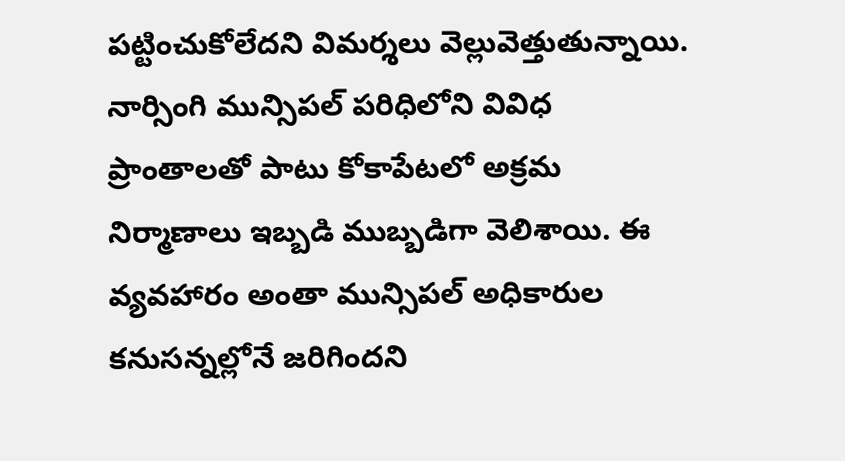పట్టించుకోలేదని విమర్శలు వెల్లువెత్తుతున్నాయి. నార్సింగి మున్సిపల్ పరిధిలోని వివిధ ప్రాంతాలతో పాటు కోకాపేటలో అక్రమ నిర్మాణాలు ఇబ్బడి ముబ్బడిగా వెలిశాయి. ఈ వ్యవహారం అంతా మున్సిపల్ అధికారుల కనుసన్నల్లోనే జరిగిందని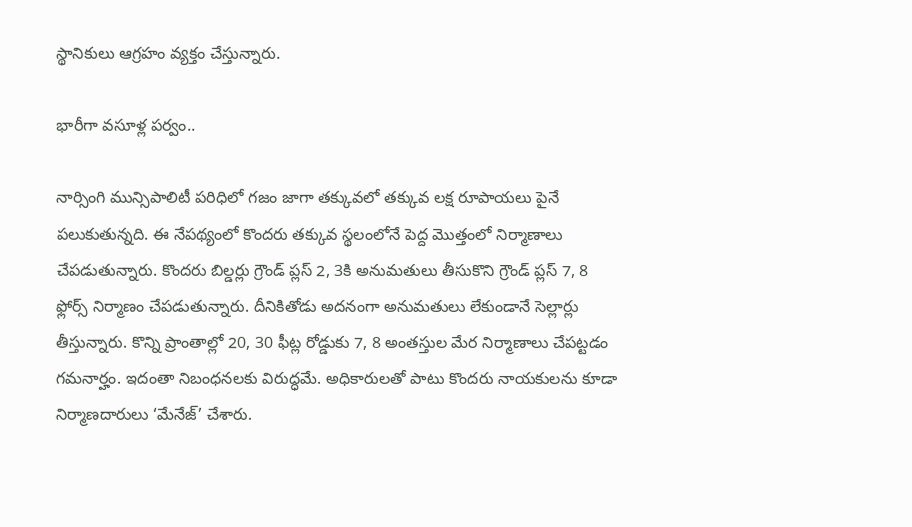స్థానికులు ఆగ్రహం వ్యక్తం చేస్తున్నారు.

భారీగా వసూళ్ల పర్వం..

నార్సింగి మున్సిపాలిటీ పరిధిలో గజం జాగా తక్కువలో తక్కువ లక్ష రూపాయలు పైనే పలుకుతున్నది. ఈ నేపథ్యంలో కొందరు తక్కువ స్థలంలోనే పెద్ద మొత్తంలో నిర్మాణాలు చేపడుతున్నారు. కొందరు బిల్డర్లు గ్రౌండ్ ప్లస్ 2, 3కి అనుమతులు తీసుకొని గ్రౌండ్ ప్లస్ 7, 8 ఫ్లోర్స్ నిర్మాణం చేపడుతున్నారు. దీనికితోడు అదనంగా అనుమతులు లేకుండానే సెల్లార్లు తీస్తున్నారు. కొన్ని ప్రాంతాల్లో 20, 30 ఫీట్ల రోడ్డుకు 7, 8 అంతస్తుల మేర నిర్మాణాలు చేపట్టడం గమనార్హం. ఇదంతా నిబంధనలకు విరుద్ధమే. అధికారులతో పాటు కొందరు నాయకులను కూడా నిర్మాణదారులు ‘మేనేజ్’ చేశారు.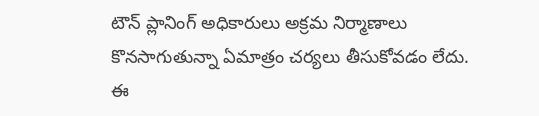టౌన్ ప్లానింగ్ అధికారులు అక్రమ నిర్మాణాలు కొనసాగుతున్నా ఏమాత్రం చర్యలు తీసుకోవడం లేదు. ఈ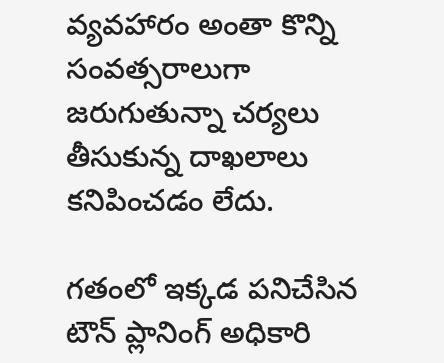వ్యవహారం అంతా కొన్ని సంవత్సరాలుగా జరుగుతున్నా చర్యలు తీసుకున్న దాఖలాలు కనిపించడం లేదు.

గతంలో ఇక్కడ పనిచేసిన టౌన్ ప్లానింగ్ అధికారి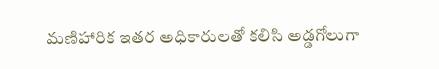మణిహారిక ఇతర అధికారులతో కలిసి అడ్డగోలుగా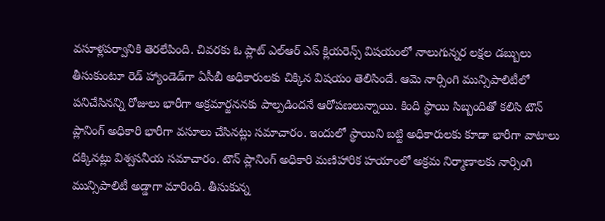వసూళ్లపర్వానికి తెరలేపింది. చివరకు ఓ ప్లాట్ ఎల్ఆర్ ఎస్ క్లియరెన్స్ విషయంలో నాలుగున్నర లక్షల డబ్బులు తీసుకుంటూ రెడ్ హ్యాండెడ్‌గా ఏసీబీ అధికారులకు చిక్కిన విషయం తెలిసిందే. ఆమె నార్సింగి మున్సిపాలిటీలో పనిచేసినన్ని రోజులు భారీగా అక్రమార్జననకు పాల్పడిందనే ఆరోపణలున్నాయి. కింది స్థాయి సిబ్బందితో కలిసి టౌన్ ప్లానింగ్ అధికారి భారీగా వసూలు చేసినట్లు సమాచారం. ఇందులో స్థాయిని బట్టి అధికారులకు కూడా భారీగా వాటాలు దక్కినట్లు విశ్వసనీయ సమాచారం. టౌన్ ప్లానింగ్ అధికారి మణిహారిక హయాంలో అక్రమ నిర్మాణాలకు నార్సింగి మున్సిపాలిటీ అడ్డాగా మారింది. తీసుకున్న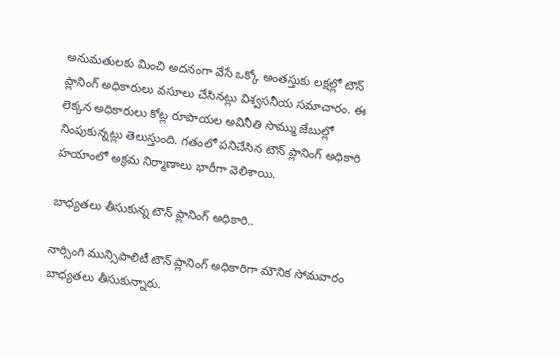అనుమతులకు మించి అదనంగా వేసే ఒక్కో అంతస్తుకు లక్షల్లో టౌన్ ప్లానింగ్ అధికారులు వసూలు చేసినట్లు విశ్వసనీయ సమాచారం. ఈ లెక్కన అధికారులు కోట్ల రూపాయల అవినీతి సొమ్ము జేబుల్లో నింపుకున్నట్లు తెలుస్తుంది. గతంలో పనిచేసిన టౌన్ ప్లానింగ్ అధికారి హయాంలో అక్రమ నిర్మాణాలు భారీగా వెలిశాయి.

బాధ్యతలు తీసుకున్న టౌన్ ప్లానింగ్ అధికారి..

నార్సింగి మున్సిపాలిటీ టౌన్ ప్లానింగ్ అధికారిగా మౌనిక సోమవారం బాధ్యతలు తీసుకున్నారు.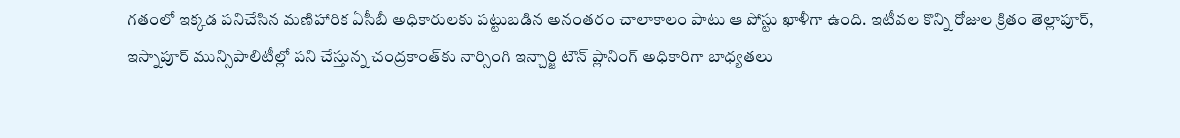గతంలో ఇక్కడ పనిచేసిన మణిహారిక ఏసీబీ అధికారులకు పట్టుబడిన అనంతరం చాలాకాలం పాటు ఆ పోస్టు ఖాళీగా ఉంది. ఇటీవల కొన్ని రోజుల క్రితం తెల్లాపూర్, ఇస్నాపూర్ మున్సిపాలిటీల్లో పని చేస్తున్న చంద్రకాంత్‌కు నార్సింగి ఇన్చార్జి టౌన్ ప్లానింగ్ అధికారిగా బాధ్యతలు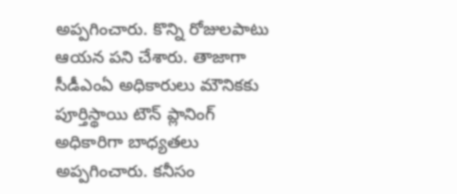అప్పగించారు. కొన్ని రోజులపాటు ఆయన పని చేశారు. తాజాగా సీడీఎంఏ అధికారులు మౌనికకు పూర్తిస్థాయి టౌన్ ప్లానింగ్ అధికారిగా బాధ్యతలు అప్పగించారు. కనీసం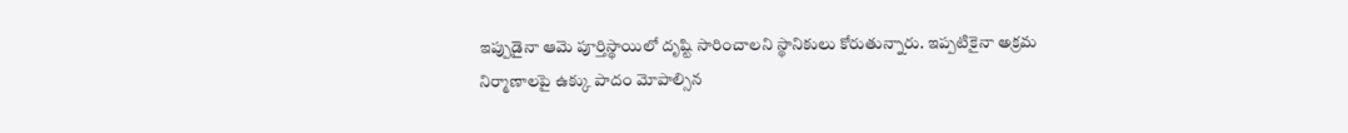ఇప్పుడైనా ఆమె పూర్తిస్థాయిలో దృష్టి సారించాలని స్థానికులు కోరుతున్నారు. ఇప్పటికైనా అక్రమ నిర్మాణాలపై ఉక్కు పాదం మోపాల్సిన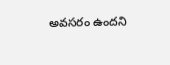అవసరం ఉందని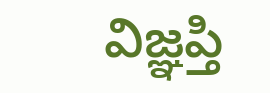విజ్ఞప్తి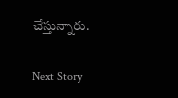చేస్తున్నారు.

Next Story